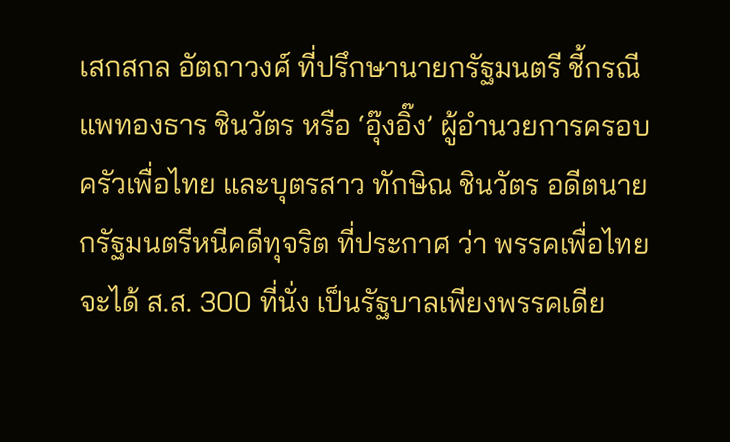เสกสกล อัตถาวงศ์ ที่ปรึกษานายกรัฐมนตรี ชี้กรณี แพทองธาร ชินวัตร หรือ ‘อุ๊งอิ๊ง’ ผู้อำนวยการครอบครัวเพื่อไทย และบุตรสาว ทักษิณ ชินวัตร อดีตนายกรัฐมนตรีหนีคดีทุจริต ที่ประกาศ ว่า พรรคเพื่อไทยจะได้ ส.ส. 300 ที่นั่ง เป็นรัฐบาลเพียงพรรคเดีย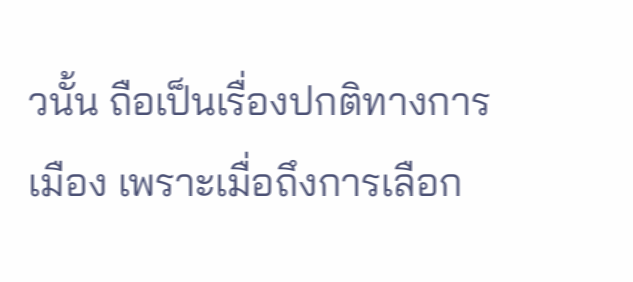วนั้น ถือเป็นเรื่องปกติทางการเมือง เพราะเมื่อถึงการเลือก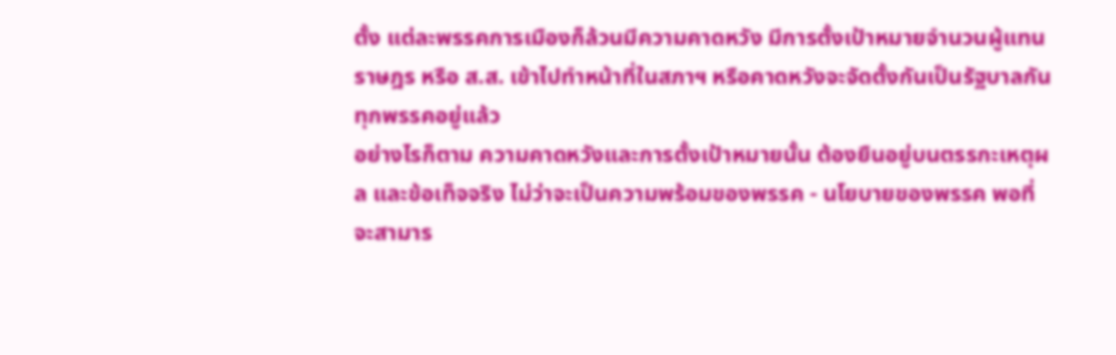ตั้ง แต่ละพรรคการเมืองก็ล้วนมีความคาดหวัง มีการตั้งเป้าหมายจำนวนผู้แทนราษฎร หรือ ส.ส. เข้าไปทำหน้าที่ในสภาฯ หรือคาดหวังจะจัดตั้งกันเป็นรัฐบาลกันทุกพรรคอยู่แล้ว
อย่างไรก็ตาม ความคาดหวังและการตั้งเป้าหมายนั้น ต้องยืนอยู่บนตรรกะเหตุผล และข้อเท็จจริง ไม่ว่าจะเป็นความพร้อมของพรรค - นโยบายของพรรค พอที่จะสามาร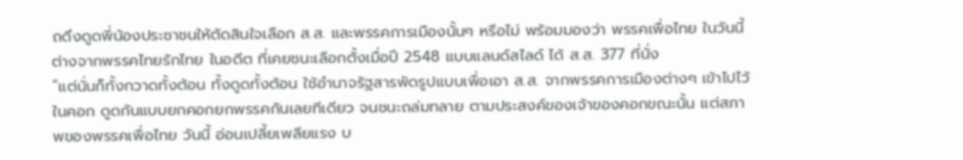ถดึงดูดพี่น้องประชาชนให้ตัดสินใจเลือก ส.ส. และพรรคการเมืองนั้นๆ หรือไม่ พร้อมมองว่า พรรคเพื่อไทย ในวันนี้ ต่างจากพรรคไทยรักไทย ในอดีต ที่เคยชนะเลือกตั้งเมื่อปี 2548 แบบแลนด์สไลด์ ได้ ส.ส. 377 ที่นั่ง
“แต่นั่นก็ทั้งกวาดทั้งต้อน ทั้งดูดทั้งต้อน ใช้อำนาจรัฐสารพัดรูปแบบเพื่อเอา ส.ส. จากพรรคการเมืองต่างๆ เข้าไปไว้ในคอก ดูดกันแบบยกคอกยกพรรคกันเลยทีเดียว จนชนะถล่มทลาย ตามประสงค์ของเจ้าของคอกขณะนั้น แต่สภาพของพรรคเพื่อไทย วันนี้ อ่อนเปลี้ยเพลียแรง บ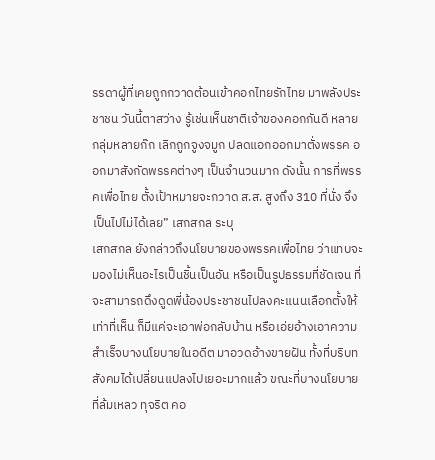รรดาผู้ที่เคยถูกกวาดต้อนเข้าคอกไทยรักไทย มาพลังประชาชน วันนี้ตาสว่าง รู้เช่นเห็นชาติเจ้าของคอกกันดี หลายกลุ่มหลายก๊ก เลิกถูกจูงจมูก ปลดแอกออกมาตั่งพรรค ออกมาสังกัดพรรคต่างๆ เป็นจำนวนมาก ดังนั้น การที่พรรคเพื่อไทย ตั้งเป้าหมายจะกวาด ส.ส. สูงถึง 310 ที่นั่ง จึงเป็นไปไม่ได้เลย” เสกสกล ระบุ
เสกสกล ยังกล่าวถึงนโยบายของพรรคเพื่อไทย ว่าแทบจะมองไม่เห็นอะไรเป็นชิ้นเป็นอัน หรือเป็นรูปธรรมที่ชัดเจน ที่จะสามารถดึงดูดพี่น้องประชาชนไปลงคะแนนเลือกตั้งให้ เท่าที่เห็น ก็มีแค่จะเอาพ่อกลับบ้าน หรือเอ่ยอ้างเอาความสำเร็จบางนโยบายในอดีต มาอวดอ้างขายฝัน ทั้งที่บริบทสังคมได้เปลี่ยนแปลงไปเยอะมากแล้ว ขณะที่บางนโยบายที่ล้มเหลว ทุจริต คอ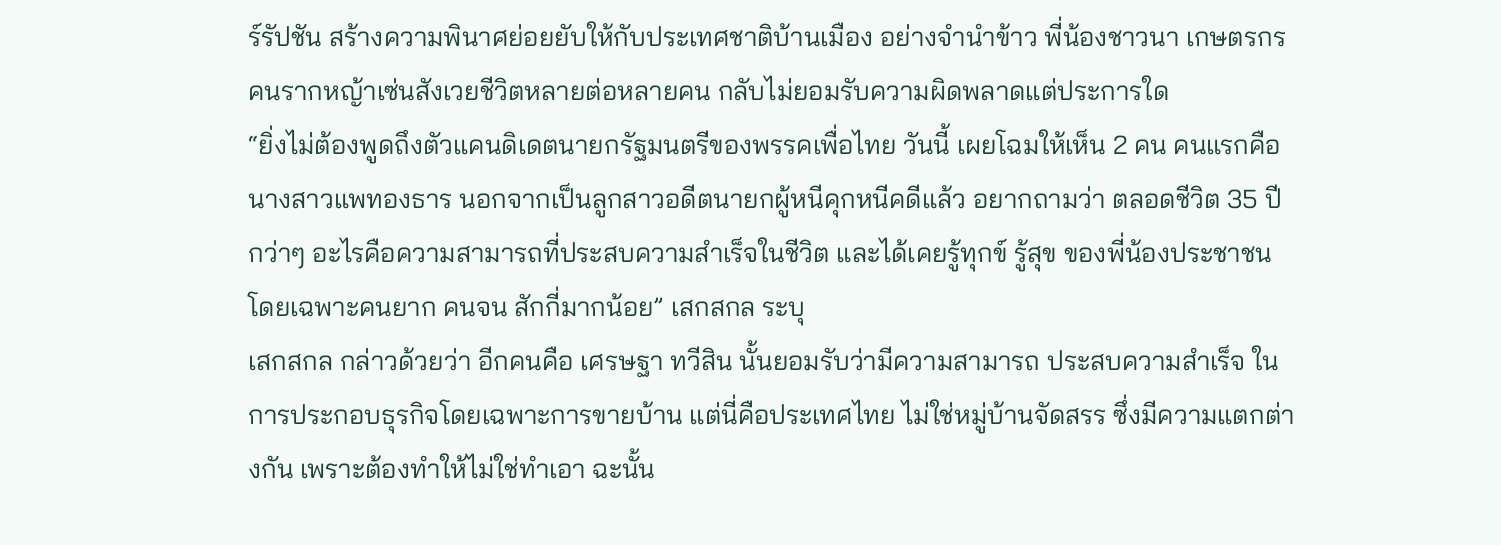ร์รัปชัน สร้างความพินาศย่อยยับให้กับประเทศชาติบ้านเมือง อย่างจำนำข้าว พี่น้องชาวนา เกษตรกร คนรากหญ้าเซ่นสังเวยชีวิตหลายต่อหลายคน กลับไม่ยอมรับความผิดพลาดแต่ประการใด
“ยิ่งไม่ต้องพูดถึงตัวแคนดิเดตนายกรัฐมนตรีของพรรคเพื่อไทย วันนี้ เผยโฉมให้เห็น 2 คน คนแรกคือ นางสาวแพทองธาร นอกจากเป็นลูกสาวอดีตนายกผู้หนีคุกหนีคดีแล้ว อยากถามว่า ตลอดชีวิต 35 ปีกว่าๆ อะไรคือความสามารถที่ประสบความสำเร็จในชีวิต และได้เคยรู้ทุกข์ รู้สุข ของพี่น้องประชาชน โดยเฉพาะคนยาก คนจน สักกี่มากน้อย” เสกสกล ระบุ
เสกสกล กล่าวด้วยว่า อีกคนคือ เศรษฐา ทวีสิน นั้นยอมรับว่ามีความสามารถ ประสบความสำเร็จ ในการประกอบธุรกิจโดยเฉพาะการขายบ้าน แต่นี่คือประเทศไทย ไม่ใช่หมู่บ้านจัดสรร ซึ่งมีความแตกต่างกัน เพราะต้องทำให้ไม่ใช่ทำเอา ฉะนั้น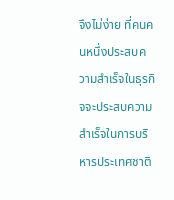จึงไม่ง่าย ที่คนคนหนึ่งประสบความสำเร็จในธุรกิจจะประสบความสำเร็จในการบริหารประเทศชาติ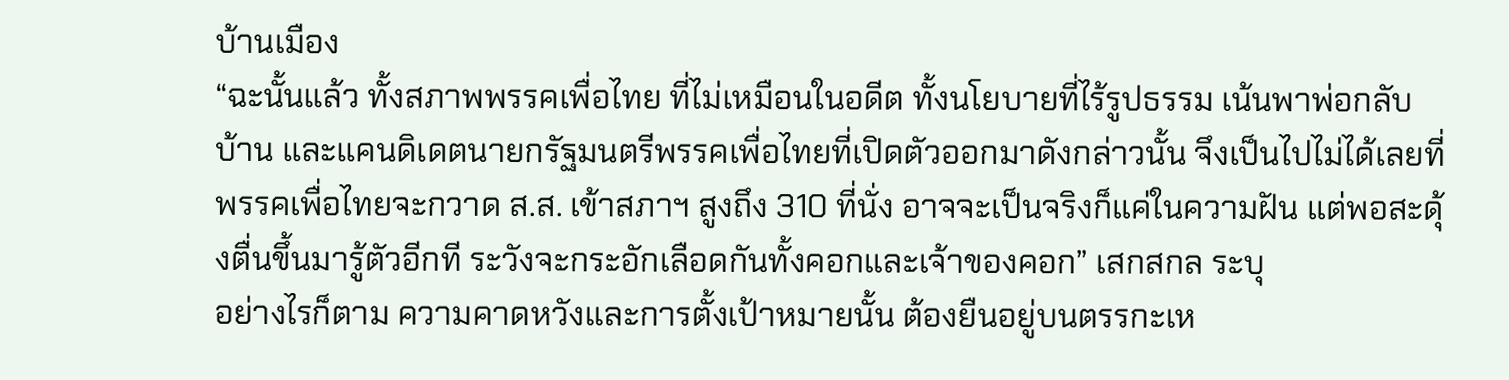บ้านเมือง
“ฉะนั้นแล้ว ทั้งสภาพพรรคเพื่อไทย ที่ไม่เหมือนในอดีต ทั้งนโยบายที่ไร้รูปธรรม เน้นพาพ่อกลับบ้าน และแคนดิเดตนายกรัฐมนตรีพรรคเพื่อไทยที่เปิดตัวออกมาดังกล่าวนั้น จึงเป็นไปไม่ได้เลยที่พรรคเพื่อไทยจะกวาด ส.ส. เข้าสภาฯ สูงถึง 310 ที่นั่ง อาจจะเป็นจริงก็แค่ในความฝัน แต่พอสะดุ้งตื่นขึ้นมารู้ตัวอีกที ระวังจะกระอักเลือดกันทั้งคอกและเจ้าของคอก” เสกสกล ระบุ
อย่างไรก็ตาม ความคาดหวังและการตั้งเป้าหมายนั้น ต้องยืนอยู่บนตรรกะเห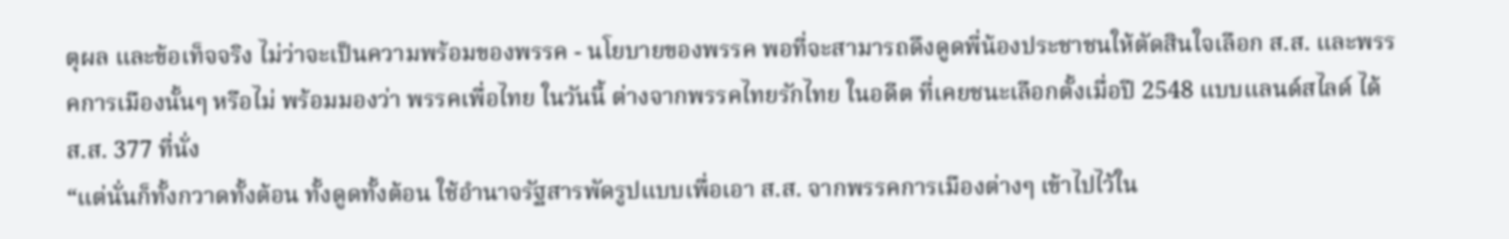ตุผล และข้อเท็จจริง ไม่ว่าจะเป็นความพร้อมของพรรค - นโยบายของพรรค พอที่จะสามารถดึงดูดพี่น้องประชาชนให้ตัดสินใจเลือก ส.ส. และพรรคการเมืองนั้นๆ หรือไม่ พร้อมมองว่า พรรคเพื่อไทย ในวันนี้ ต่างจากพรรคไทยรักไทย ในอดีต ที่เคยชนะเลือกตั้งเมื่อปี 2548 แบบแลนด์สไลด์ ได้ ส.ส. 377 ที่นั่ง
“แต่นั่นก็ทั้งกวาดทั้งต้อน ทั้งดูดทั้งต้อน ใช้อำนาจรัฐสารพัดรูปแบบเพื่อเอา ส.ส. จากพรรคการเมืองต่างๆ เข้าไปไว้ใน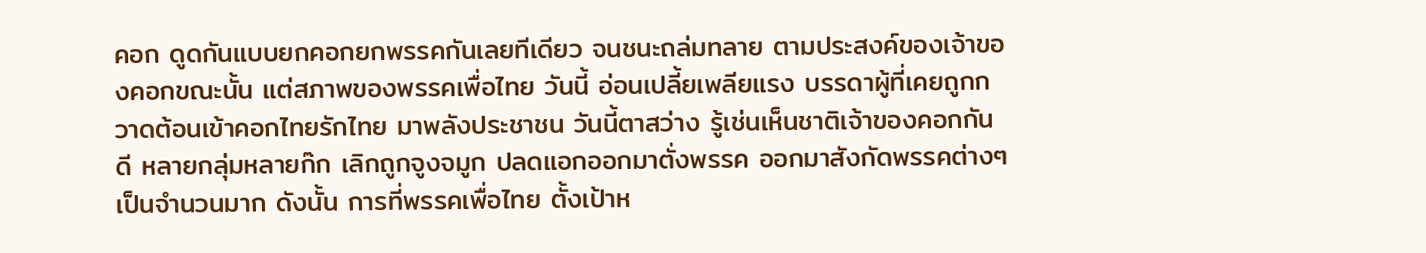คอก ดูดกันแบบยกคอกยกพรรคกันเลยทีเดียว จนชนะถล่มทลาย ตามประสงค์ของเจ้าของคอกขณะนั้น แต่สภาพของพรรคเพื่อไทย วันนี้ อ่อนเปลี้ยเพลียแรง บรรดาผู้ที่เคยถูกกวาดต้อนเข้าคอกไทยรักไทย มาพลังประชาชน วันนี้ตาสว่าง รู้เช่นเห็นชาติเจ้าของคอกกันดี หลายกลุ่มหลายก๊ก เลิกถูกจูงจมูก ปลดแอกออกมาตั่งพรรค ออกมาสังกัดพรรคต่างๆ เป็นจำนวนมาก ดังนั้น การที่พรรคเพื่อไทย ตั้งเป้าห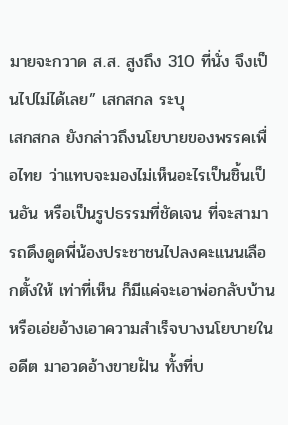มายจะกวาด ส.ส. สูงถึง 310 ที่นั่ง จึงเป็นไปไม่ได้เลย” เสกสกล ระบุ
เสกสกล ยังกล่าวถึงนโยบายของพรรคเพื่อไทย ว่าแทบจะมองไม่เห็นอะไรเป็นชิ้นเป็นอัน หรือเป็นรูปธรรมที่ชัดเจน ที่จะสามารถดึงดูดพี่น้องประชาชนไปลงคะแนนเลือกตั้งให้ เท่าที่เห็น ก็มีแค่จะเอาพ่อกลับบ้าน หรือเอ่ยอ้างเอาความสำเร็จบางนโยบายในอดีต มาอวดอ้างขายฝัน ทั้งที่บ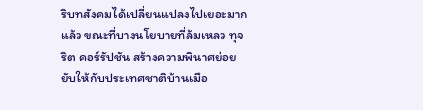ริบทสังคมได้เปลี่ยนแปลงไปเยอะมากแล้ว ขณะที่บางนโยบายที่ล้มเหลว ทุจริต คอร์รัปชัน สร้างความพินาศย่อยยับให้กับประเทศชาติบ้านเมือ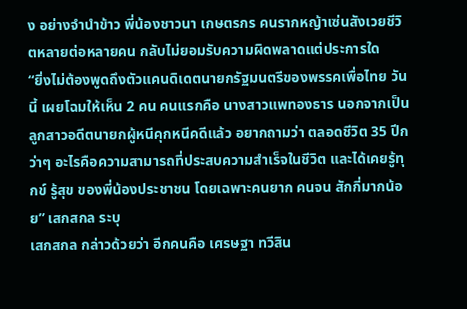ง อย่างจำนำข้าว พี่น้องชาวนา เกษตรกร คนรากหญ้าเซ่นสังเวยชีวิตหลายต่อหลายคน กลับไม่ยอมรับความผิดพลาดแต่ประการใด
“ยิ่งไม่ต้องพูดถึงตัวแคนดิเดตนายกรัฐมนตรีของพรรคเพื่อไทย วันนี้ เผยโฉมให้เห็น 2 คน คนแรกคือ นางสาวแพทองธาร นอกจากเป็นลูกสาวอดีตนายกผู้หนีคุกหนีคดีแล้ว อยากถามว่า ตลอดชีวิต 35 ปีกว่าๆ อะไรคือความสามารถที่ประสบความสำเร็จในชีวิต และได้เคยรู้ทุกข์ รู้สุข ของพี่น้องประชาชน โดยเฉพาะคนยาก คนจน สักกี่มากน้อย” เสกสกล ระบุ
เสกสกล กล่าวด้วยว่า อีกคนคือ เศรษฐา ทวีสิน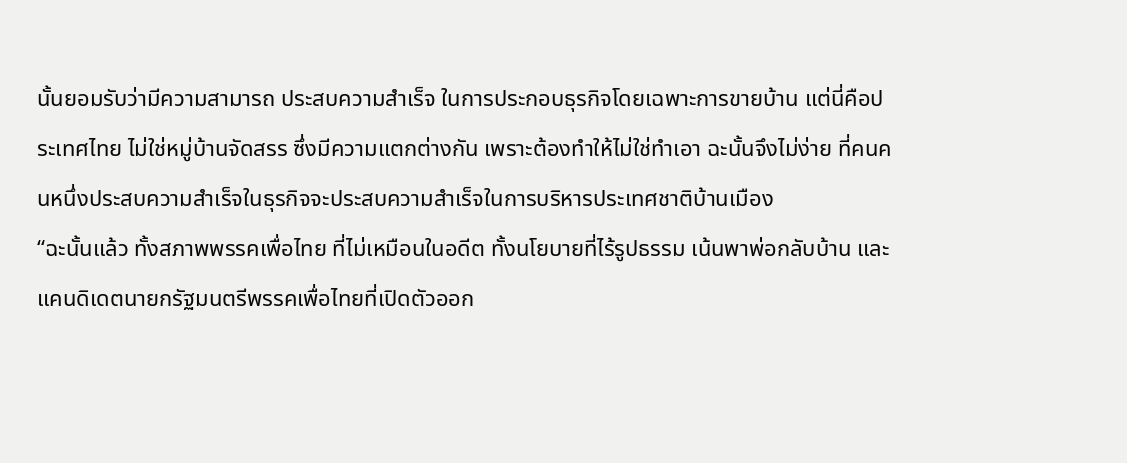นั้นยอมรับว่ามีความสามารถ ประสบความสำเร็จ ในการประกอบธุรกิจโดยเฉพาะการขายบ้าน แต่นี่คือประเทศไทย ไม่ใช่หมู่บ้านจัดสรร ซึ่งมีความแตกต่างกัน เพราะต้องทำให้ไม่ใช่ทำเอา ฉะนั้นจึงไม่ง่าย ที่คนคนหนึ่งประสบความสำเร็จในธุรกิจจะประสบความสำเร็จในการบริหารประเทศชาติบ้านเมือง
“ฉะนั้นแล้ว ทั้งสภาพพรรคเพื่อไทย ที่ไม่เหมือนในอดีต ทั้งนโยบายที่ไร้รูปธรรม เน้นพาพ่อกลับบ้าน และแคนดิเดตนายกรัฐมนตรีพรรคเพื่อไทยที่เปิดตัวออก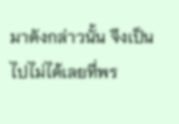มาดังกล่าวนั้น จึงเป็นไปไม่ได้เลยที่พร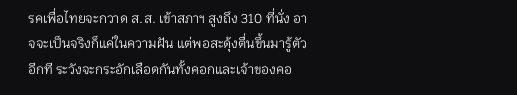รคเพื่อไทยจะกวาด ส.ส. เข้าสภาฯ สูงถึง 310 ที่นั่ง อาจจะเป็นจริงก็แค่ในความฝัน แต่พอสะดุ้งตื่นขึ้นมารู้ตัวอีกที ระวังจะกระอักเลือดกันทั้งคอกและเจ้าของคอ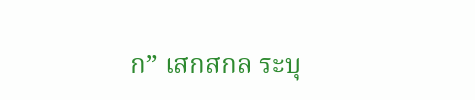ก” เสกสกล ระบุ